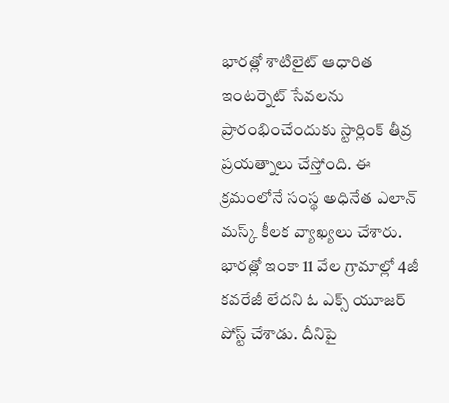భారత్లో శాటిలైట్ ఆధారిత ఇంటర్నెట్ సేవలను ప్రారంభించేందుకు స్టార్లింక్ తీవ్ర ప్రయత్నాలు చేస్తోంది. ఈ క్రమంలోనే సంస్థ అధినేత ఎలాన్ మస్క్ కీలక వ్యాఖ్యలు చేశారు. భారత్లో ఇంకా 11 వేల గ్రామాల్లో 4జీ కవరేజీ లేదని ఓ ఎక్స్ యూజర్ పోస్ట్ చేశాడు. దీనిపై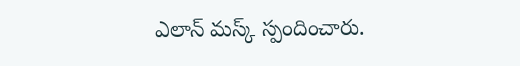ఎలాన్ మస్క్ స్పందించారు.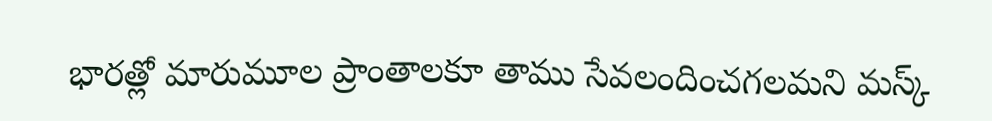భారత్లో మారుమూల ప్రాంతాలకూ తాము సేవలందించగలమని మస్క్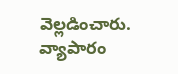వెల్లడించారు.
వ్యాపారం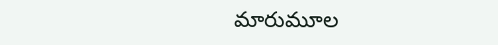మారుమూల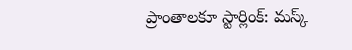ప్రాంతాలకూ స్టార్లింక్: మస్క్